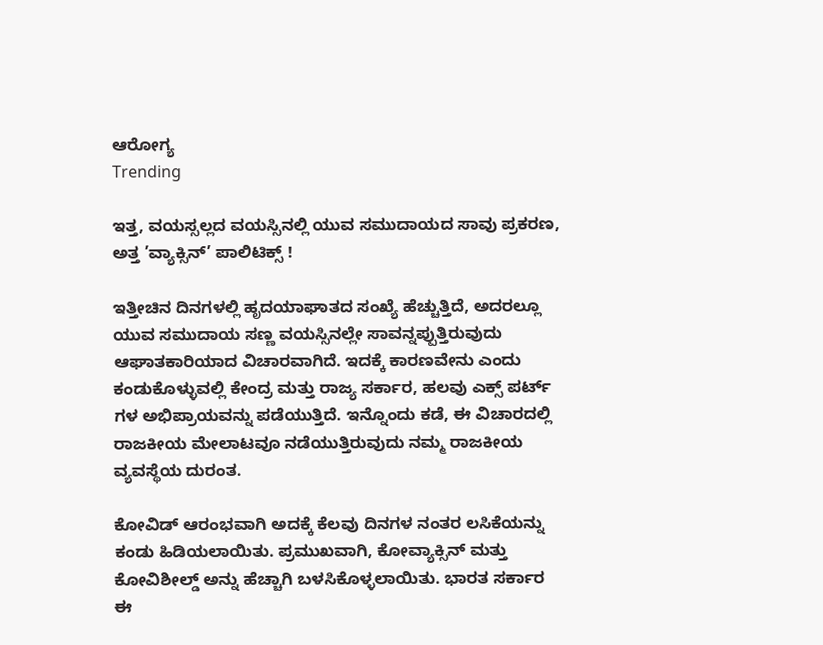ಆರೋಗ್ಯ
Trending

ಇತ್ತ, ವಯಸ್ಸಲ್ಲದ ವಯಸ್ಸಿನಲ್ಲಿ ಯುವ ಸಮುದಾಯದ ಸಾವು ಪ್ರಕರಣ, ಅತ್ತ ’ವ್ಯಾಕ್ಸಿನ್’ ಪಾಲಿಟಿಕ್ಸ್ !

ಇತ್ತೀಚಿನ ದಿನಗಳಲ್ಲಿ ಹೃದಯಾಘಾತದ ಸಂಖ್ಯೆ ಹೆಚ್ಚುತ್ತಿದೆ, ಅದರಲ್ಲೂ ಯುವ ಸಮುದಾಯ ಸಣ್ಣ ವಯಸ್ಸಿನಲ್ಲೇ ಸಾವನ್ನಪ್ಪುತ್ತಿರುವುದು ಆಘಾತಕಾರಿಯಾದ ವಿಚಾರವಾಗಿದೆ. ಇದಕ್ಕೆ ಕಾರಣವೇನು ಎಂದು ಕಂಡುಕೊಳ್ಳುವಲ್ಲಿ ಕೇಂದ್ರ ಮತ್ತು ರಾಜ್ಯ ಸರ್ಕಾರ, ಹಲವು ಎಕ್ಸ್ ಪರ್ಟ್ ಗಳ ಅಭಿಪ್ರಾಯವನ್ನು ಪಡೆಯುತ್ತಿದೆ. ಇನ್ನೊಂದು ಕಡೆ, ಈ ವಿಚಾರದಲ್ಲಿ ರಾಜಕೀಯ ಮೇಲಾಟವೂ ನಡೆಯುತ್ತಿರುವುದು ನಮ್ಮ ರಾಜಕೀಯ ವ್ಯವಸ್ಥೆಯ ದುರಂತ.

ಕೋವಿಡ್ ಆರಂಭವಾಗಿ ಅದಕ್ಕೆ ಕೆಲವು ದಿನಗಳ ನಂತರ ಲಸಿಕೆಯನ್ನು ಕಂಡು ಹಿಡಿಯಲಾಯಿತು. ಪ್ರಮುಖವಾಗಿ, ಕೋವ್ಯಾಕ್ಸಿನ್ ಮತ್ತು ಕೋವಿಶೀಲ್ಡ್ ಅನ್ನು ಹೆಚ್ಚಾಗಿ ಬಳಸಿಕೊಳ್ಳಲಾಯಿತು. ಭಾರತ ಸರ್ಕಾರ ಈ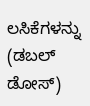ಲಸಿಕೆಗಳನ್ನು (ಡಬಲ್ ಡೋಸ್)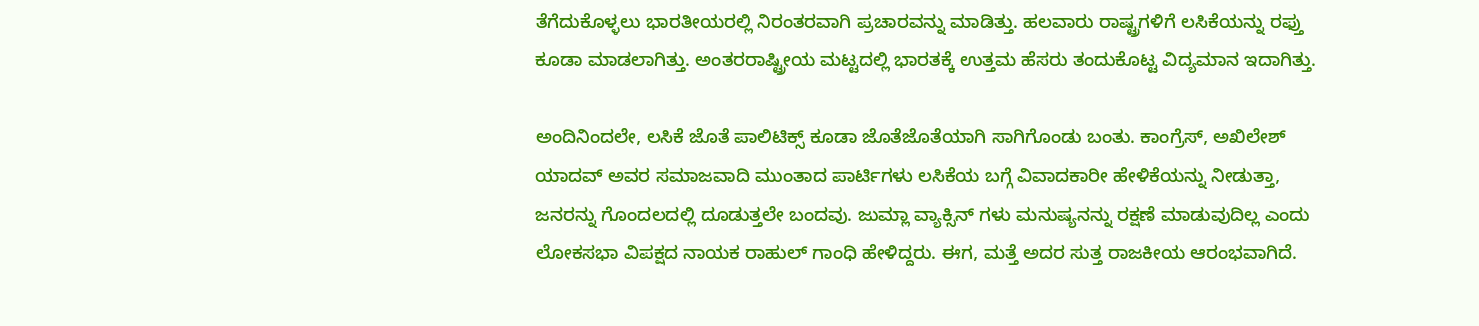ತೆಗೆದುಕೊಳ್ಳಲು ಭಾರತೀಯರಲ್ಲಿ ನಿರಂತರವಾಗಿ ಪ್ರಚಾರವನ್ನು ಮಾಡಿತ್ತು. ಹಲವಾರು ರಾಷ್ಟ್ರಗಳಿಗೆ ಲಸಿಕೆಯನ್ನು ರಫ್ತು ಕೂಡಾ ಮಾಡಲಾಗಿತ್ತು. ಅಂತರರಾಷ್ಟ್ರೀಯ ಮಟ್ಟದಲ್ಲಿ ಭಾರತಕ್ಕೆ ಉತ್ತಮ ಹೆಸರು ತಂದುಕೊಟ್ಟ ವಿದ್ಯಮಾನ ಇದಾಗಿತ್ತು.

ಅಂದಿನಿಂದಲೇ, ಲಸಿಕೆ ಜೊತೆ ಪಾಲಿಟಿಕ್ಸ್ ಕೂಡಾ ಜೊತೆಜೊತೆಯಾಗಿ ಸಾಗಿಗೊಂಡು ಬಂತು. ಕಾಂಗ್ರೆಸ್, ಅಖಿಲೇಶ್ ಯಾದವ್ ಅವರ ಸಮಾಜವಾದಿ ಮುಂತಾದ ಪಾರ್ಟಿಗಳು ಲಸಿಕೆಯ ಬಗ್ಗೆ ವಿವಾದಕಾರೀ ಹೇಳಿಕೆಯನ್ನು ನೀಡುತ್ತಾ, ಜನರನ್ನು ಗೊಂದಲದಲ್ಲಿ ದೂಡುತ್ತಲೇ ಬಂದವು. ಜುಮ್ಲಾ ವ್ಯಾಕ್ಸಿನ್ ಗಳು ಮನುಷ್ಯನನ್ನು ರಕ್ಷಣೆ ಮಾಡುವುದಿಲ್ಲ ಎಂದು ಲೋಕಸಭಾ ವಿಪಕ್ಷದ ನಾಯಕ ರಾಹುಲ್ ಗಾಂಧಿ ಹೇಳಿದ್ದರು. ಈಗ, ಮತ್ತೆ ಅದರ ಸುತ್ತ ರಾಜಕೀಯ ಆರಂಭವಾಗಿದೆ.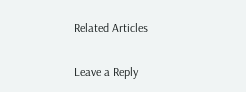Related Articles

Leave a Reply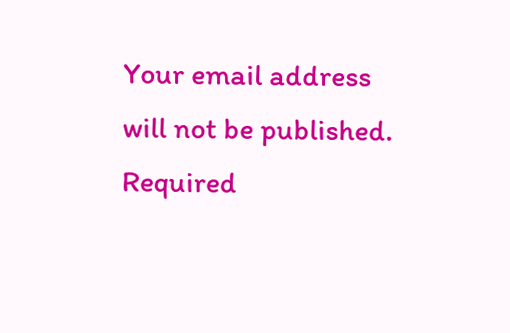Your email address will not be published. Required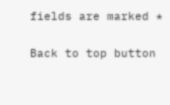fields are marked *

Back to top button